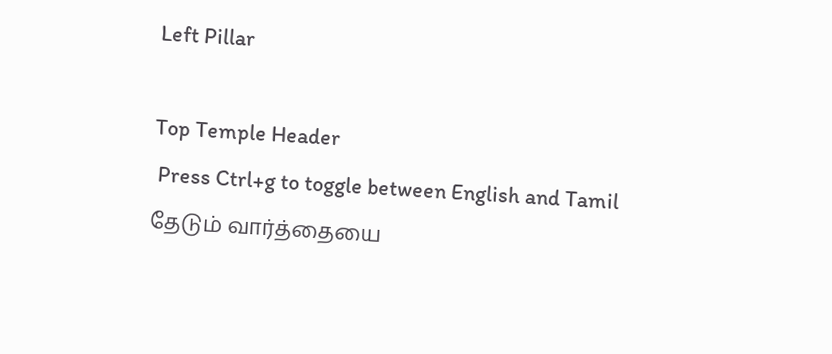Left Pillar

Top Temple Header
 Press Ctrl+g to toggle between English and Tamil
தேடும் வார்த்தையை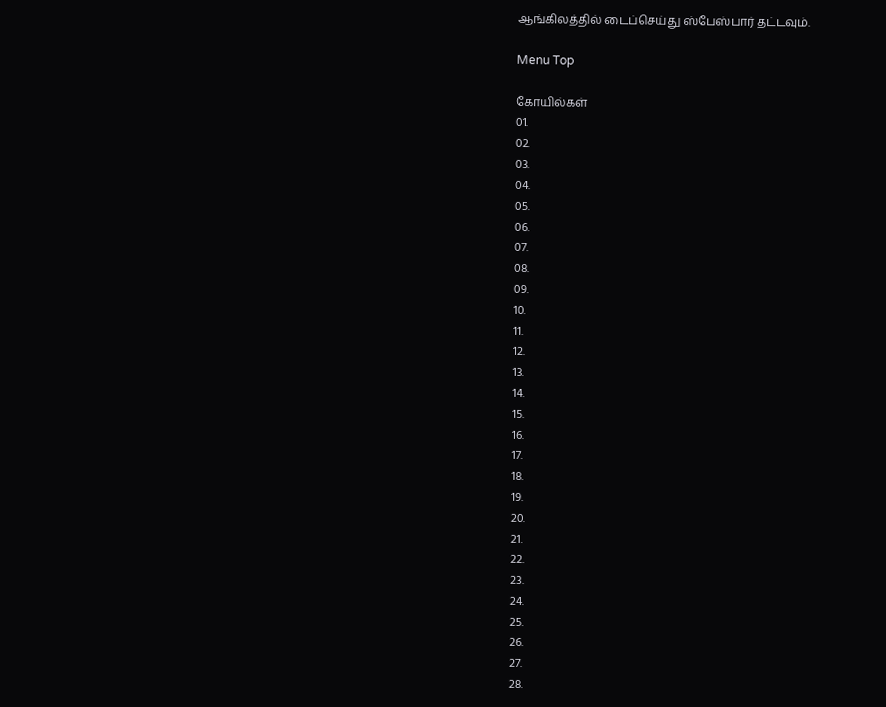ஆங்கிலத்தில் டைப்செய்து ஸ்பேஸ்பார் தட்டவும்.

Menu Top

கோயில்கள்
01.
02.
03.
04.
05.
06.
07.
08.
09.
10.
11.
12.
13.
14.
15.
16.
17.
18.
19.
20.
21.
22.
23.
24.
25.
26.
27.
28.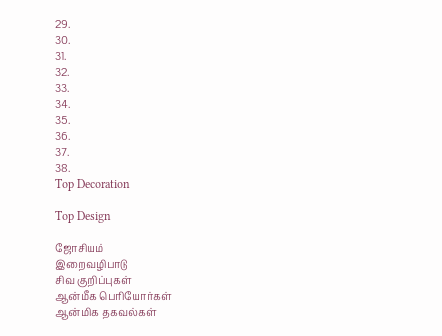29.
30.
31.
32.
33.
34.
35.
36.
37.
38.
Top Decoration

Top Design

ஜோசியம்
இறைவழிபாடு
சிவ குறிப்புகள்
ஆன்மீக பெரியோர்கள்
ஆன்மிக தகவல்கள்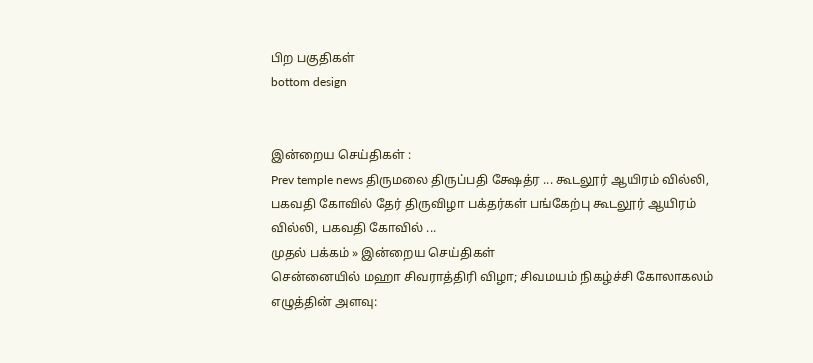பிற பகுதிகள்
bottom design


இன்றைய செய்திகள் :
Prev temple news திருமலை திருப்பதி க்ஷேத்ர ... கூடலூர் ஆயிரம் வில்லி, பகவதி கோவில் தேர் திருவிழா பக்தர்கள் பங்கேற்பு கூடலூர் ஆயிரம் வில்லி, பகவதி கோவில் ...
முதல் பக்கம் » இன்றைய செய்திகள்
சென்னையில் மஹா சிவராத்திரி விழா; சிவமயம் நிகழ்ச்சி கோலாகலம்
எழுத்தின் அளவு: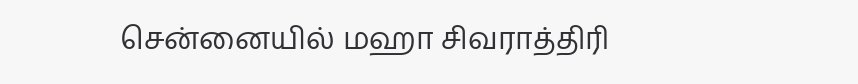சென்னையில் மஹா சிவராத்திரி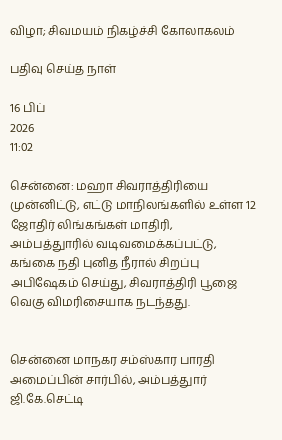விழா; சிவமயம் நிகழ்ச்சி கோலாகலம்

பதிவு செய்த நாள்

16 பிப்
2026
11:02

சென்னை: மஹா சிவராத்திரியை முன்னிட்டு, எட்டு மாநிலங்களில் உள்ள 12 ஜோதிர் லிங்கங்கள் மாதிரி, அம்பத்துாரில் வடிவமைக்கப்பட்டு, கங்கை நதி புனித நீரால் சிறப்பு அபிஷேகம் செய்து, சிவராத்திரி பூஜை வெகு விமரிசையாக நடந்தது.


சென்னை மாநகர சம்ஸ்கார பாரதி அமைப்பின் சார்பில், அம்பத்துார் ஜி.கே.செட்டி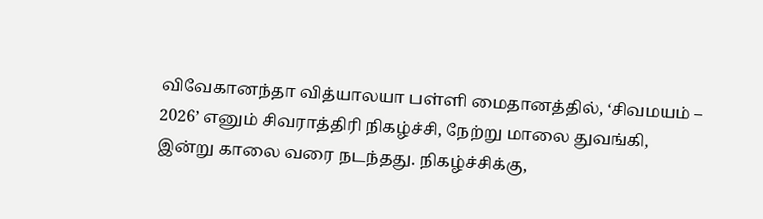விவேகானந்தா வித்யாலயா பள்ளி மைதானத்தில், ‘சிவமயம் – 2026’ எனும் சிவராத்திரி நிகழ்ச்சி, நேற்று மாலை துவங்கி, இன்று காலை வரை நடந்தது. நிகழ்ச்சிக்கு,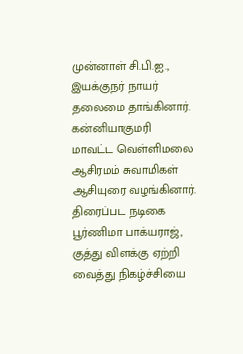முன்னாள் சி.பி.ஐ., இயக்குநர் நாயர் தலைமை தாங்கினார். கன்னியாகுமரி மாவட்ட வெள்ளிமலை ஆசிரமம் சுவாமிகள் ஆசியுரை வழங்கினார். திரைப்பட நடிகை பூர்ணிமா பாக்யராஜ், குத்து விளக்கு ஏற்றி வைத்து நிகழ்ச்சியை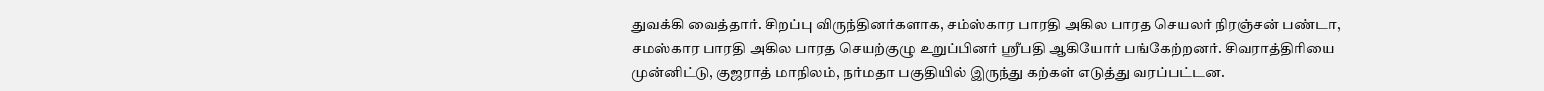துவக்கி வைத்தார். சிறப்பு விருந்தினர்களாக, சம்ஸ்கார பாரதி அகில பாரத செயலர் நிரஞ்சன் பண்டா, சமஸ்கார பாரதி அகில பாரத செயற்குழு உறுப்பினர் ஸ்ரீபதி ஆகியோர் பங்கேற்றனர். சிவராத்திரியை முன்னிட்டு, குஜராத் மாநிலம், நர்மதா பகுதியில் இருந்து கற்கள் எடுத்து வரப்பட்டன.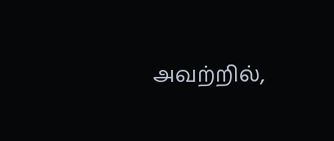அவற்றில்,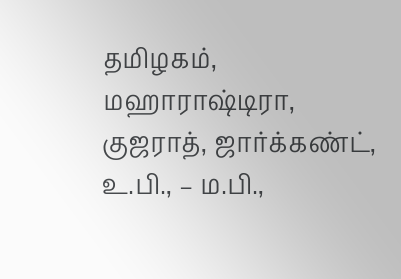தமிழகம், மஹாராஷ்டிரா, குஜராத், ஜார்க்கண்ட், உ.பி., – ம.பி.,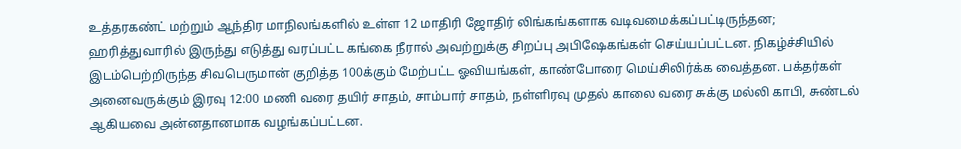உத்தரகண்ட் மற்றும் ஆந்திர மாநிலங்களில் உள்ள 12 மாதிரி ஜோதிர் லிங்கங்களாக வடிவமைக்கப்பட்டிருந்தன; ஹரித்துவாரில் இருந்து எடுத்து வரப்பட்ட கங்கை நீரால் அவற்றுக்கு சிறப்பு அபிஷேகங்கள் செய்யப்பட்டன. நிகழ்ச்சியில் இடம்பெற்றிருந்த சிவபெருமான் குறித்த 100க்கும் மேற்பட்ட ஓவியங்கள், காண்போரை மெய்சிலிர்க்க வைத்தன. பக்தர்கள் அனைவருக்கும் இரவு 12:00 மணி வரை தயிர் சாதம், சாம்பார் சாதம், நள்ளிரவு முதல் காலை வரை சுக்கு மல்லி காபி, சுண்டல் ஆகியவை அன்னதானமாக வழங்கப்பட்டன.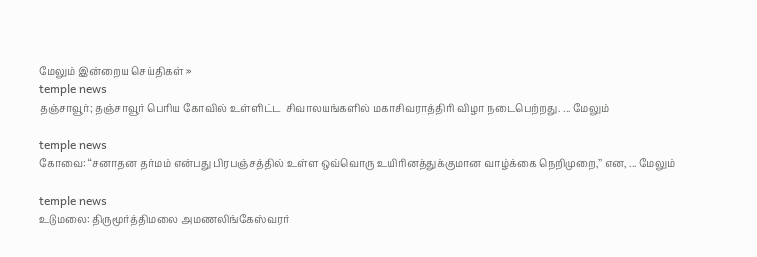மேலும் இன்றைய செய்திகள் »
temple news
தஞ்சாவூர்; தஞ்சாவூர் பெரிய கோவில் உள்ளிட்ட  சிவாலயங்களில் மகாசிவராத்திரி விழா நடைபெற்றது. ... மேலும்

temple news
கோவை: ‘‘சனாதன தர்மம் என்பது பிரபஞ்சத்தில் உள்ள ஒவ்வொரு உயிரினத்துக்குமான வாழ்க்கை நெறிமுறை,’’ என, ... மேலும்

temple news
உடுமலை: திருமூர்த்திமலை அமணலிங்கேஸ்வரர்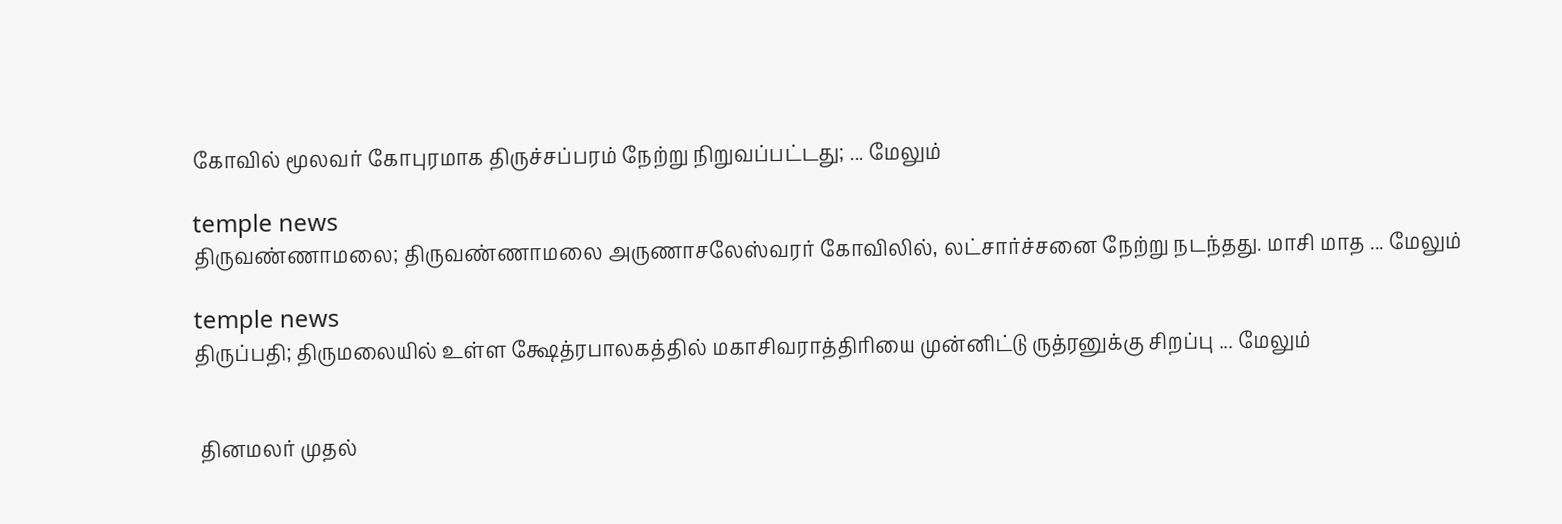கோவில் மூலவர் கோபுரமாக திருச்சப்பரம் நேற்று நிறுவப்பட்டது; ... மேலும்

temple news
திருவண்ணாமலை; திருவண்ணாமலை அருணாசலேஸ்வரர் கோவிலில், லட்சார்ச்சனை நேற்று நடந்தது. மாசி மாத ... மேலும்

temple news
திருப்பதி; திருமலையில் உள்ள க்ஷேத்ரபாலகத்தில் மகாசிவராத்திரியை முன்னிட்டு ருத்ரனுக்கு சிறப்பு ... மேலும்


 தினமலர் முதல்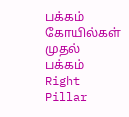பக்கம்   கோயில்கள் முதல் பக்கம்
Right Pillar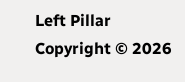Left Pillar
Copyright © 2026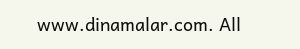www.dinamalar.com. All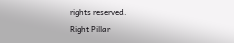rights reserved.
Right Pillar